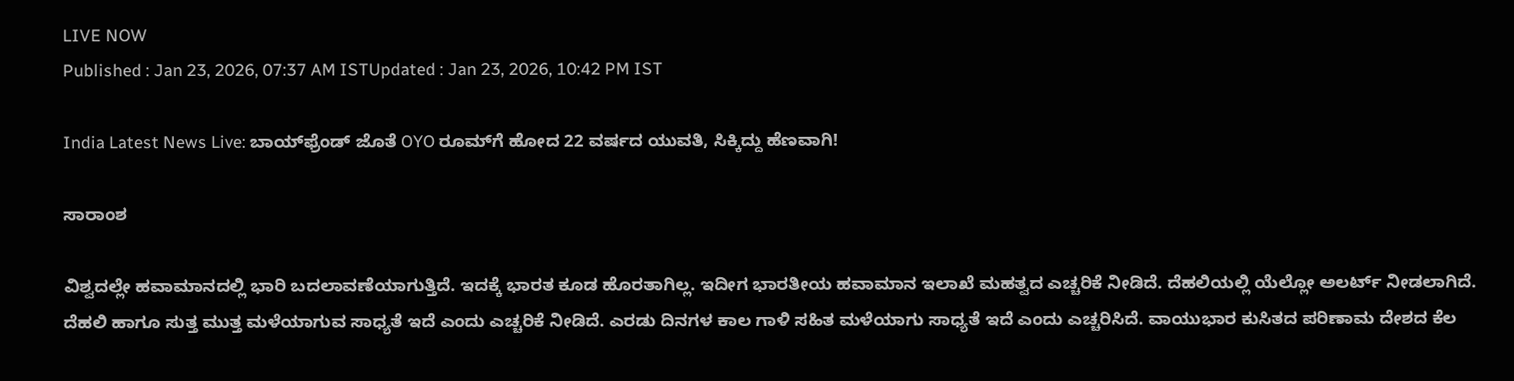LIVE NOW
Published : Jan 23, 2026, 07:37 AM ISTUpdated : Jan 23, 2026, 10:42 PM IST

India Latest News Live: ಬಾಯ್‌ಫ್ರೆಂಡ್‌ ಜೊತೆ OYO ರೂಮ್‌ಗೆ ಹೋದ 22 ವರ್ಷದ ಯುವತಿ, ಸಿಕ್ಕಿದ್ದು ಹೆಣವಾಗಿ!

ಸಾರಾಂಶ

ವಿಶ್ವದಲ್ಲೇ ಹವಾಮಾನದಲ್ಲಿ ಭಾರಿ ಬದಲಾವಣೆಯಾಗುತ್ತಿದೆ. ಇದಕ್ಕೆ ಭಾರತ ಕೂಡ ಹೊರತಾಗಿಲ್ಲ. ಇದೀಗ ಭಾರತೀಯ ಹವಾಮಾನ ಇಲಾಖೆ ಮಹತ್ವದ ಎಚ್ಚರಿಕೆ ನೀಡಿದೆ. ದೆಹಲಿಯಲ್ಲಿ ಯೆಲ್ಲೋ ಅಲರ್ಟ್ ನೀಡಲಾಗಿದೆ. ದೆಹಲಿ ಹಾಗೂ ಸುತ್ತ ಮುತ್ತ ಮಳೆಯಾಗುವ ಸಾಧ್ಯತೆ ಇದೆ ಎಂದು ಎಚ್ಚರಿಕೆ ನೀಡಿದೆ. ಎರಡು ದಿನಗಳ ಕಾಲ ಗಾಳಿ ಸಹಿತ ಮಳೆಯಾಗು ಸಾಧ್ಯತೆ ಇದೆ ಎಂದು ಎಚ್ಚರಿಸಿದೆ. ವಾಯುಭಾರ ಕುಸಿತದ ಪರಿಣಾಮ ದೇಶದ ಕೆಲ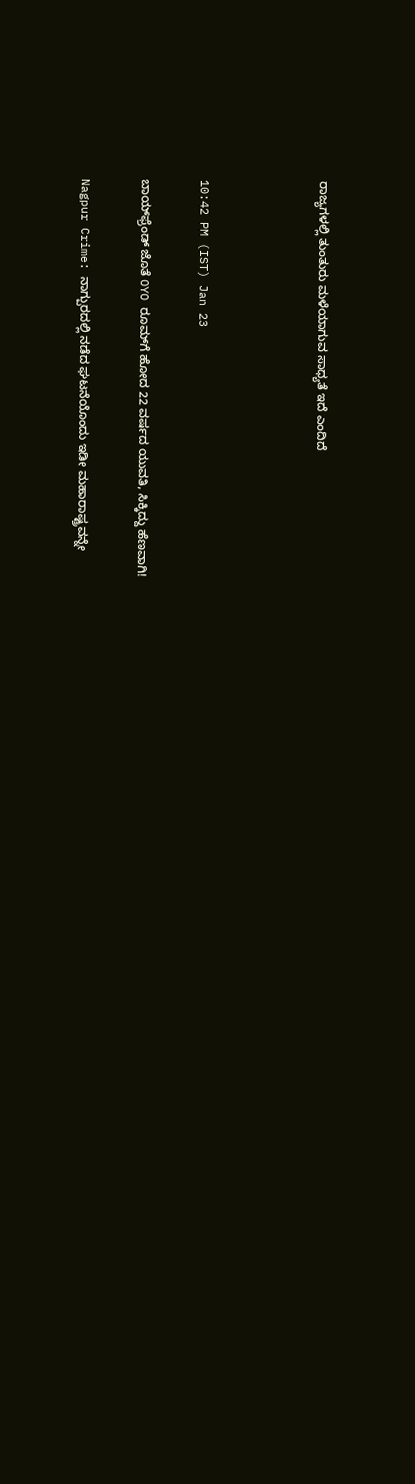ರಾಜ್ಯಗಳಲ್ಲಿ ತುಂತುರು ಮಳೆಯಾಗುವ ಸಾಧ್ಯತೆ ಇದೆ ಎಂದಿದೆ



10:42 PM (IST) Jan 23

ಬಾಯ್‌ಫ್ರೆಂಡ್‌ ಜೊತೆ OYO ರೂಮ್‌ಗೆ ಹೋದ 22 ವರ್ಷದ ಯುವತಿ, ಸಿಕ್ಕಿದ್ದು ಹೆಣವಾಗಿ!

Nagpur Crime: ನಾಗ್ಪುರದಲ್ಲಿ ನಡೆದ ಘಟನೆಯೊಂದು ಇಡೀ ಮಹಾರಾಷ್ಟ್ರವನ್ನೇ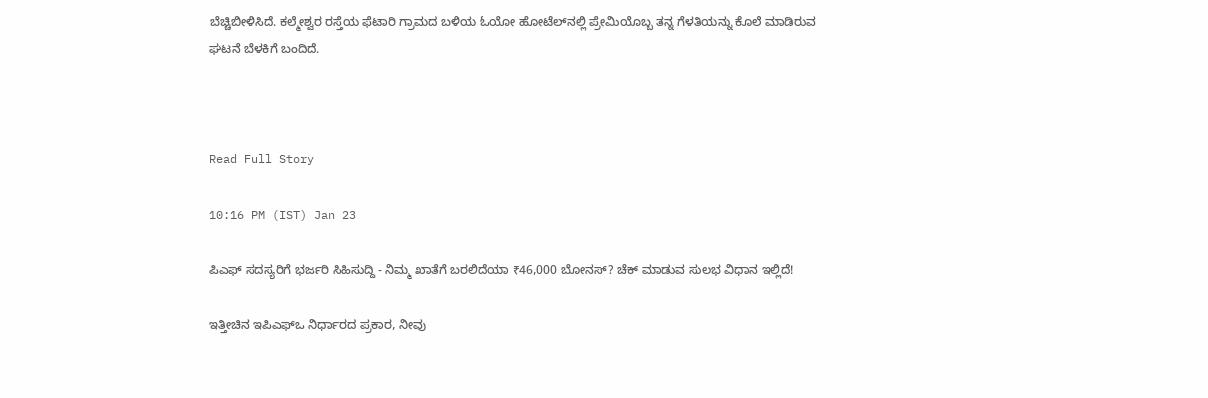ಬೆಚ್ಚಿಬೀಳಿಸಿದೆ. ಕಲ್ಮೇಶ್ವರ ರಸ್ತೆಯ ಫೆಟಾರಿ ಗ್ರಾಮದ ಬಳಿಯ ಓಯೋ ಹೋಟೆಲ್‌ನಲ್ಲಿ ಪ್ರೇಮಿಯೊಬ್ಬ ತನ್ನ ಗೆಳತಿಯನ್ನು ಕೊಲೆ ಮಾಡಿರುವ ಘಟನೆ ಬೆಳಕಿಗೆ ಬಂದಿದೆ.



Read Full Story

10:16 PM (IST) Jan 23

ಪಿಎಫ್ ಸದಸ್ಯರಿಗೆ ಭರ್ಜರಿ ಸಿಹಿಸುದ್ದಿ - ನಿಮ್ಮ ಖಾತೆಗೆ ಬರಲಿದೆಯಾ ₹46,000 ಬೋನಸ್‌? ಚೆಕ್ ಮಾಡುವ ಸುಲಭ ವಿಧಾನ ಇಲ್ಲಿದೆ!

ಇತ್ತೀಚಿನ ಇಪಿಎಫ್‌ಒ ನಿರ್ಧಾರದ ಪ್ರಕಾರ, ನೀವು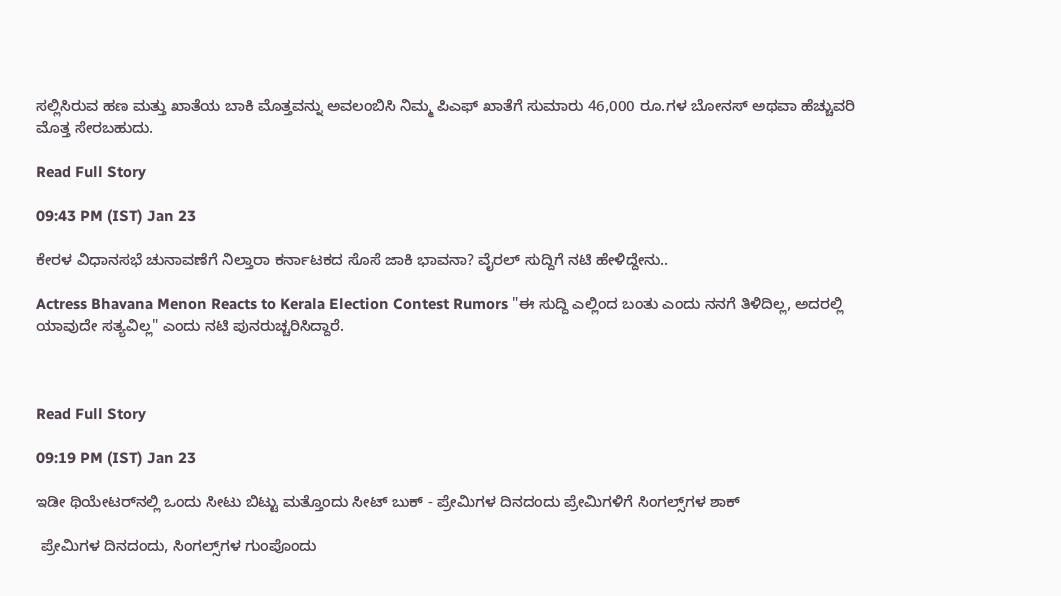ಸಲ್ಲಿಸಿರುವ ಹಣ ಮತ್ತು ಖಾತೆಯ ಬಾಕಿ ಮೊತ್ತವನ್ನು ಅವಲಂಬಿಸಿ ನಿಮ್ಮ ಪಿಎಫ್ ಖಾತೆಗೆ ಸುಮಾರು 46,000 ರೂ.ಗಳ ಬೋನಸ್ ಅಥವಾ ಹೆಚ್ಚುವರಿ ಮೊತ್ತ ಸೇರಬಹುದು.

Read Full Story

09:43 PM (IST) Jan 23

ಕೇರಳ ವಿಧಾನಸಭೆ ಚುನಾವಣೆಗೆ ನಿಲ್ತಾರಾ ಕರ್ನಾಟಕದ ಸೊಸೆ ಜಾಕಿ ಭಾವನಾ? ವೈರಲ್‌ ಸುದ್ದಿಗೆ ನಟಿ ಹೇಳಿದ್ದೇನು..

Actress Bhavana Menon Reacts to Kerala Election Contest Rumors "ಈ ಸುದ್ದಿ ಎಲ್ಲಿಂದ ಬಂತು ಎಂದು ನನಗೆ ತಿಳಿದಿಲ್ಲ, ಅದರಲ್ಲಿ ಯಾವುದೇ ಸತ್ಯವಿಲ್ಲ" ಎಂದು ನಟಿ ಪುನರುಚ್ಚರಿಸಿದ್ದಾರೆ.



Read Full Story

09:19 PM (IST) Jan 23

ಇಡೀ ಥಿಯೇಟರ್‌ನಲ್ಲಿ ಒಂದು ಸೀಟು ಬಿಟ್ಟು ಮತ್ತೊಂದು ಸೀಟ್ ಬುಕ್‌ - ಪ್ರೇಮಿಗಳ ದಿನದಂದು ಪ್ರೇಮಿಗಳಿಗೆ ಸಿಂಗಲ್ಸ್‌ಗಳ ಶಾಕ್

 ಪ್ರೇಮಿಗಳ ದಿನದಂದು, ಸಿಂಗಲ್ಸ್‌ಗಳ ಗುಂಪೊಂದು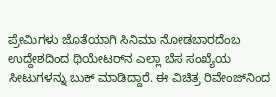ಪ್ರೇಮಿಗಳು ಜೊತೆಯಾಗಿ ಸಿನಿಮಾ ನೋಡಬಾರದೆಂಬ ಉದ್ದೇಶದಿಂದ ಥಿಯೇಟರ್‌ನ ಎಲ್ಲಾ ಬೆಸ ಸಂಖ್ಯೆಯ ಸೀಟುಗಳನ್ನು ಬುಕ್ ಮಾಡಿದ್ದಾರೆ. ಈ ವಿಚಿತ್ರ ರಿವೇಂಜ್‌ನಿಂದ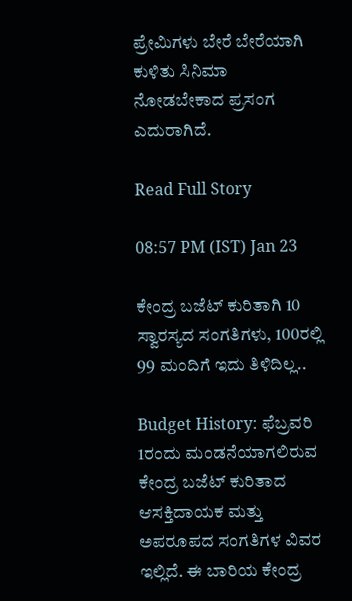ಪ್ರೇಮಿಗಳು ಬೇರೆ ಬೇರೆಯಾಗಿ ಕುಳಿತು ಸಿನಿಮಾ ನೋಡಬೇಕಾದ ಪ್ರಸಂಗ ಎದುರಾಗಿದೆ.

Read Full Story

08:57 PM (IST) Jan 23

ಕೇಂದ್ರ ಬಜೆಟ್‌ ಕುರಿತಾಗಿ 10 ಸ್ವಾರಸ್ಯದ ಸಂಗತಿಗಳು, 100ರಲ್ಲಿ 99 ಮಂದಿಗೆ ಇದು ತಿಳಿದಿಲ್ಲ..

Budget History: ಫೆಬ್ರವರಿ 1ರಂದು ಮಂಡನೆಯಾಗಲಿರುವ ಕೇಂದ್ರ ಬಜೆಟ್‌ ಕುರಿತಾದ ಆಸಕ್ತಿದಾಯಕ ಮತ್ತು ಅಪರೂಪದ ಸಂಗತಿಗಳ ವಿವರ ಇಲ್ಲಿದೆ. ಈ ಬಾರಿಯ ಕೇಂದ್ರ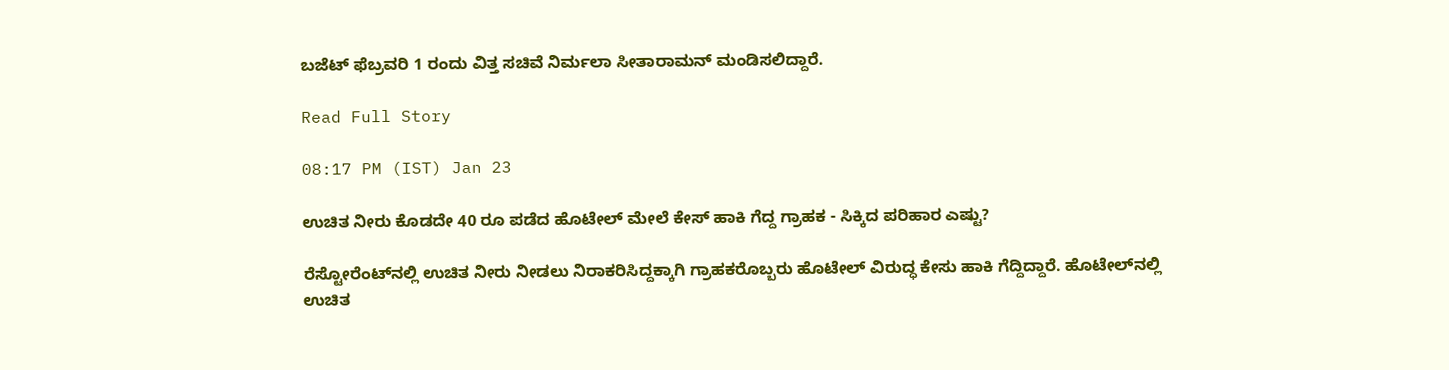ಬಜೆಟ್‌ ಫೆಬ್ರವರಿ 1 ರಂದು ವಿತ್ತ ಸಚಿವೆ ನಿರ್ಮಲಾ ಸೀತಾರಾಮನ್‌ ಮಂಡಿಸಲಿದ್ದಾರೆ.

Read Full Story

08:17 PM (IST) Jan 23

ಉಚಿತ ನೀರು ಕೊಡದೇ 40 ರೂ ಪಡೆದ ಹೊಟೇಲ್ ಮೇಲೆ ಕೇಸ್ ಹಾಕಿ ಗೆದ್ದ ಗ್ರಾಹಕ - ಸಿಕ್ಕಿದ ಪರಿಹಾರ ಎಷ್ಟು?

ರೆಸ್ಟೋರೆಂಟ್‌ನಲ್ಲಿ ಉಚಿತ ನೀರು ನೀಡಲು ನಿರಾಕರಿಸಿದ್ದಕ್ಕಾಗಿ ಗ್ರಾಹಕರೊಬ್ಬರು ಹೊಟೇಲ್ ವಿರುದ್ಧ ಕೇಸು ಹಾಕಿ ಗೆದ್ದಿದ್ದಾರೆ. ಹೊಟೇಲ್‌ನಲ್ಲಿ ಉಚಿತ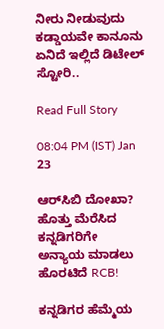ನೀರು ನೀಡುವುದು ಕಡ್ಡಾಯವೇ ಕಾನೂನು ಏನಿದೆ ಇಲ್ಲಿದೆ ಡಿಟೇಲ್ ಸ್ಟೋರಿ..

Read Full Story

08:04 PM (IST) Jan 23

ಆರ್‌ಸಿಬಿ ದೋಖಾ? ಹೊತ್ತು ಮೆರೆಸಿದ ಕನ್ನಡಿಗರಿಗೇ ಅನ್ಯಾಯ ಮಾಡಲು ಹೊರಟಿದೆ RCB!

ಕನ್ನಡಿಗರ ಹೆಮ್ಮೆಯ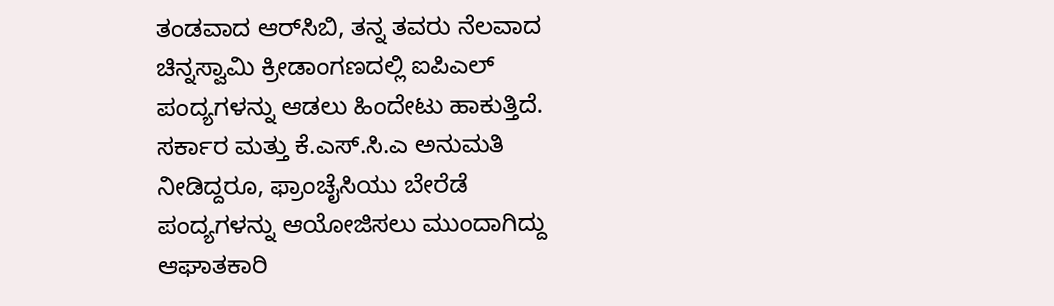ತಂಡವಾದ ಆರ್‌ಸಿಬಿ, ತನ್ನ ತವರು ನೆಲವಾದ ಚಿನ್ನಸ್ವಾಮಿ ಕ್ರೀಡಾಂಗಣದಲ್ಲಿ ಐಪಿಎಲ್ ಪಂದ್ಯಗಳನ್ನು ಆಡಲು ಹಿಂದೇಟು ಹಾಕುತ್ತಿದೆ. ಸರ್ಕಾರ ಮತ್ತು ಕೆ.ಎಸ್.ಸಿ.ಎ ಅನುಮತಿ ನೀಡಿದ್ದರೂ, ಫ್ರಾಂಚೈಸಿಯು ಬೇರೆಡೆ ಪಂದ್ಯಗಳನ್ನು ಆಯೋಜಿಸಲು ಮುಂದಾಗಿದ್ದು ಆಘಾತಕಾರಿ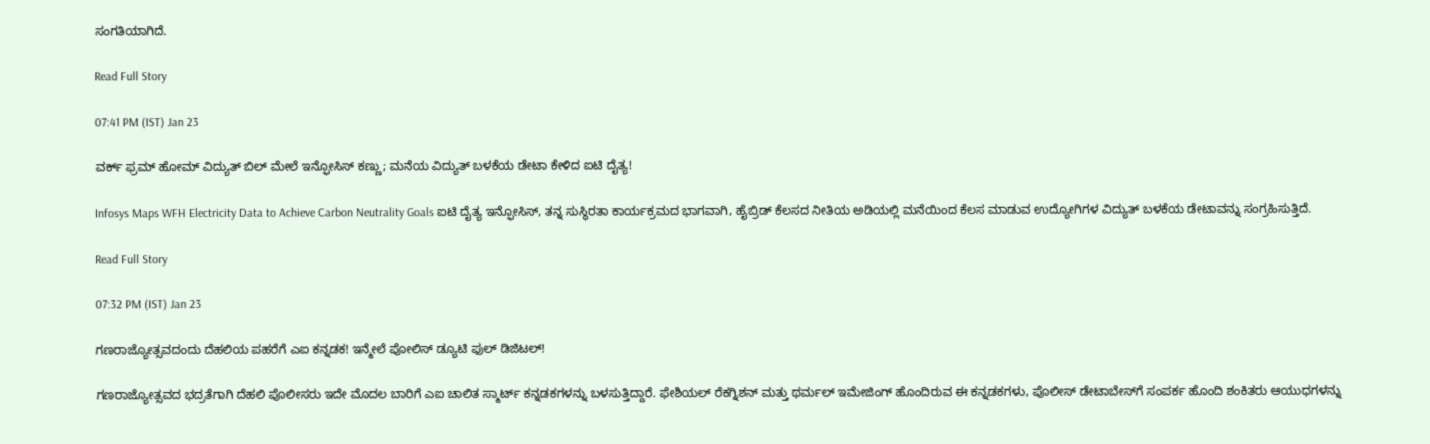ಸಂಗತಿಯಾಗಿದೆ.

Read Full Story

07:41 PM (IST) Jan 23

ವರ್ಕ್ ಫ್ರಮ್ ಹೋಮ್ ವಿದ್ಯುತ್ ಬಿಲ್ ಮೇಲೆ ಇನ್ಫೋಸಿಸ್ ಕಣ್ಣು; ಮನೆಯ ವಿದ್ಯುತ್ ಬಳಕೆಯ ಡೇಟಾ ಕೇಳಿದ ಐಟಿ ದೈತ್ಯ!

Infosys Maps WFH Electricity Data to Achieve Carbon Neutrality Goals ಐಟಿ ದೈತ್ಯ ಇನ್ಫೋಸಿಸ್, ತನ್ನ ಸುಸ್ಥಿರತಾ ಕಾರ್ಯಕ್ರಮದ ಭಾಗವಾಗಿ, ಹೈಬ್ರಿಡ್ ಕೆಲಸದ ನೀತಿಯ ಅಡಿಯಲ್ಲಿ ಮನೆಯಿಂದ ಕೆಲಸ ಮಾಡುವ ಉದ್ಯೋಗಿಗಳ ವಿದ್ಯುತ್ ಬಳಕೆಯ ಡೇಟಾವನ್ನು ಸಂಗ್ರಹಿಸುತ್ತಿದೆ.

Read Full Story

07:32 PM (IST) Jan 23

ಗಣರಾಜ್ಯೋತ್ಸವದಂದು ದೆಹಲಿಯ ಪಹರೆಗೆ ಎಐ ಕನ್ನಡಕ! ಇನ್ಮೇಲೆ ಪೋಲಿಸ್ ಡ್ಯೂಟಿ ಫುಲ್ ಡಿಜಿಟಲ್!

ಗಣರಾಜ್ಯೋತ್ಸವದ ಭದ್ರತೆಗಾಗಿ ದೆಹಲಿ ಪೊಲೀಸರು ಇದೇ ಮೊದಲ ಬಾರಿಗೆ ಎಐ ಚಾಲಿತ ಸ್ಮಾರ್ಟ್ ಕನ್ನಡಕಗಳನ್ನು ಬಳಸುತ್ತಿದ್ದಾರೆ. ಫೇಶಿಯಲ್ ರೆಕಗ್ನಿಶನ್ ಮತ್ತು ಥರ್ಮಲ್ ಇಮೇಜಿಂಗ್ ಹೊಂದಿರುವ ಈ ಕನ್ನಡಕಗಳು, ಪೊಲೀಸ್ ಡೇಟಾಬೇಸ್‌ಗೆ ಸಂಪರ್ಕ ಹೊಂದಿ ಶಂಕಿತರು ಆಯುಧಗಳನ್ನು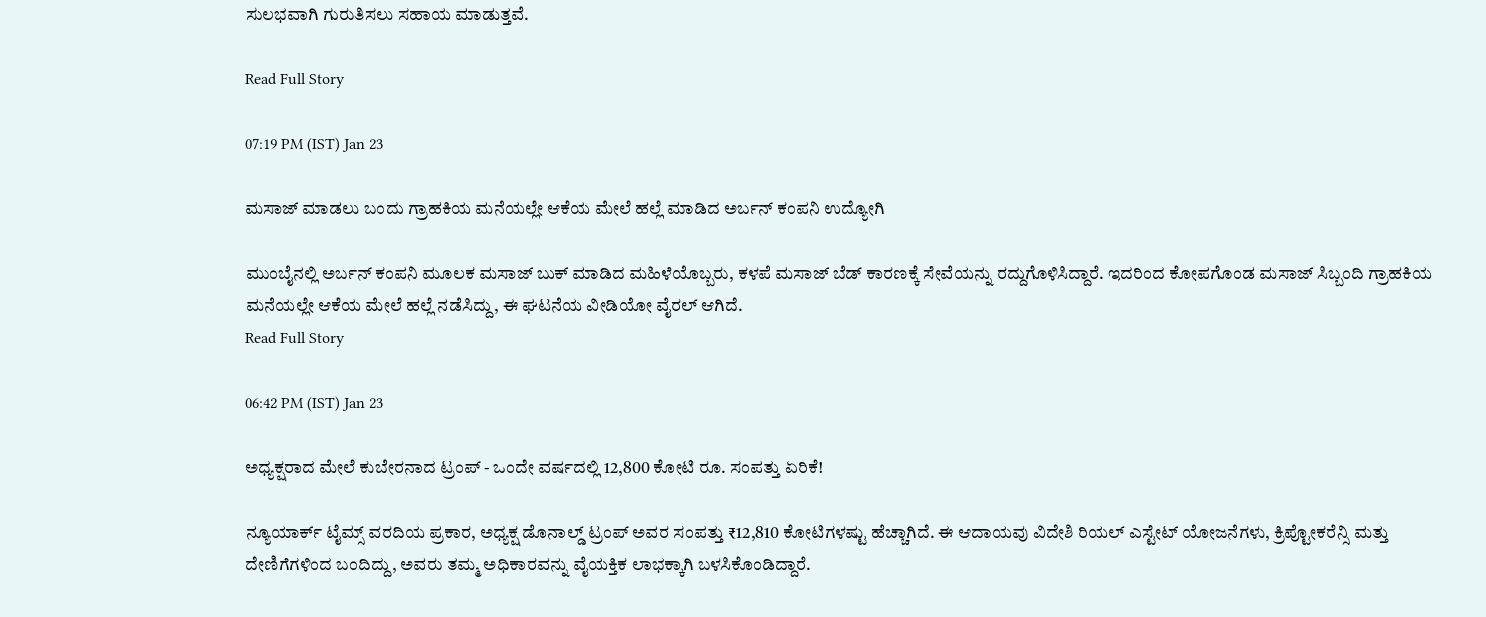ಸುಲಭವಾಗಿ ಗುರುತಿಸಲು ಸಹಾಯ ಮಾಡುತ್ತವೆ.

Read Full Story

07:19 PM (IST) Jan 23

ಮಸಾಜ್ ಮಾಡಲು ಬಂದು ಗ್ರಾಹಕಿಯ ಮನೆಯಲ್ಲೇ ಆಕೆಯ ಮೇಲೆ ಹಲ್ಲೆ ಮಾಡಿದ ಅರ್ಬನ್ ಕಂಪನಿ ಉದ್ಯೋಗಿ

ಮುಂಬೈನಲ್ಲಿ ಅರ್ಬನ್ ಕಂಪನಿ ಮೂಲಕ ಮಸಾಜ್ ಬುಕ್ ಮಾಡಿದ ಮಹಿಳೆಯೊಬ್ಬರು, ಕಳಪೆ ಮಸಾಜ್ ಬೆಡ್ ಕಾರಣಕ್ಕೆ ಸೇವೆಯನ್ನು ರದ್ದುಗೊಳಿಸಿದ್ದಾರೆ. ಇದರಿಂದ ಕೋಪಗೊಂಡ ಮಸಾಜ್ ಸಿಬ್ಬಂದಿ ಗ್ರಾಹಕಿಯ ಮನೆಯಲ್ಲೇ ಆಕೆಯ ಮೇಲೆ ಹಲ್ಲೆ ನಡೆಸಿದ್ದು, ಈ ಘಟನೆಯ ವೀಡಿಯೋ ವೈರಲ್ ಆಗಿದೆ.
Read Full Story

06:42 PM (IST) Jan 23

ಅಧ್ಯಕ್ಷರಾದ ಮೇಲೆ ಕುಬೇರನಾದ ಟ್ರಂಪ್‌ - ಒಂದೇ ವರ್ಷದಲ್ಲಿ 12,800 ಕೋಟಿ ರೂ. ಸಂಪತ್ತು ಏರಿಕೆ!

ನ್ಯೂಯಾರ್ಕ್ ಟೈಮ್ಸ್ ವರದಿಯ ಪ್ರಕಾರ, ಅಧ್ಯಕ್ಷ ಡೊನಾಲ್ಡ್ ಟ್ರಂಪ್ ಅವರ ಸಂಪತ್ತು ₹12,810 ಕೋಟಿಗಳಷ್ಟು ಹೆಚ್ಚಾಗಿದೆ. ಈ ಆದಾಯವು ವಿದೇಶಿ ರಿಯಲ್ ಎಸ್ಟೇಟ್ ಯೋಜನೆಗಳು, ಕ್ರಿಪ್ಟೋಕರೆನ್ಸಿ ಮತ್ತು ದೇಣಿಗೆಗಳಿಂದ ಬಂದಿದ್ದು, ಅವರು ತಮ್ಮ ಅಧಿಕಾರವನ್ನು ವೈಯಕ್ತಿಕ ಲಾಭಕ್ಕಾಗಿ ಬಳಸಿಕೊಂಡಿದ್ದಾರೆ.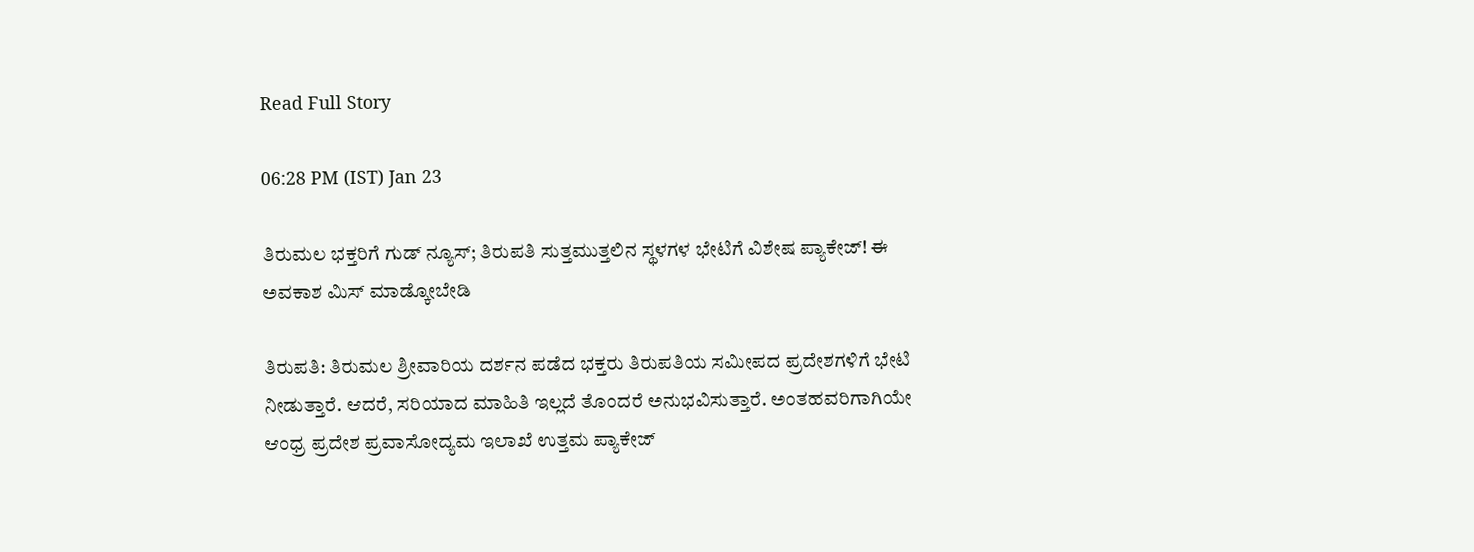Read Full Story

06:28 PM (IST) Jan 23

ತಿರುಮಲ ಭಕ್ತರಿಗೆ ಗುಡ್ ನ್ಯೂಸ್; ತಿರುಪತಿ ಸುತ್ತಮುತ್ತಲಿನ ಸ್ಥಳಗಳ ಭೇಟಿಗೆ ವಿಶೇಷ ಪ್ಯಾಕೇಜ್! ಈ ಅವಕಾಶ ಮಿಸ್ ಮಾಡ್ಕೋಬೇಡಿ

ತಿರುಪತಿ: ತಿರುಮಲ ಶ್ರೀವಾರಿಯ ದರ್ಶನ ಪಡೆದ ಭಕ್ತರು ತಿರುಪತಿಯ ಸಮೀಪದ ಪ್ರದೇಶಗಳಿಗೆ ಭೇಟಿ ನೀಡುತ್ತಾರೆ. ಆದರೆ, ಸರಿಯಾದ ಮಾಹಿತಿ ಇಲ್ಲದೆ ತೊಂದರೆ ಅನುಭವಿಸುತ್ತಾರೆ. ಅಂತಹವರಿಗಾಗಿಯೇ ಆಂಧ್ರ ಪ್ರದೇಶ ಪ್ರವಾಸೋದ್ಯಮ ಇಲಾಖೆ ಉತ್ತಮ ಪ್ಯಾಕೇಜ್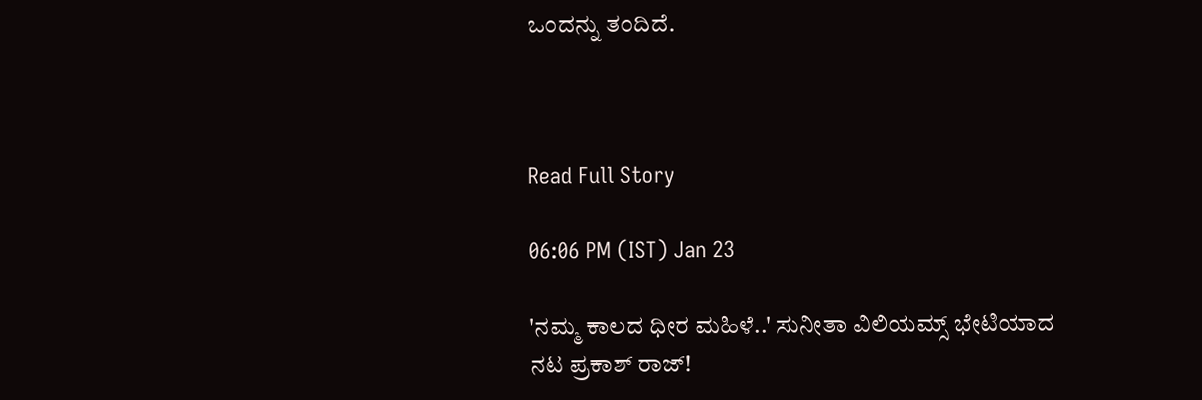ಒಂದನ್ನು ತಂದಿದೆ.



Read Full Story

06:06 PM (IST) Jan 23

'ನಮ್ಮ ಕಾಲದ ಧೀರ ಮಹಿಳೆ..' ಸುನೀತಾ ವಿಲಿಯಮ್ಸ್‌ ಭೇಟಿಯಾದ ನಟ ಪ್ರಕಾಶ್‌ ರಾಜ್‌!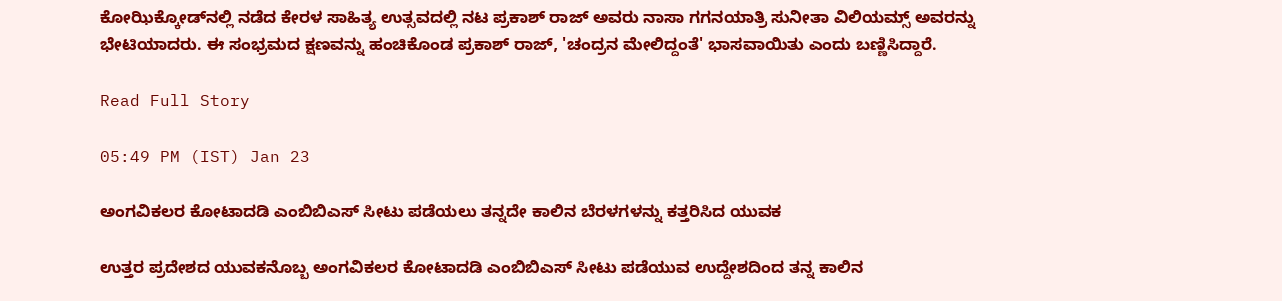ಕೋಝಿಕ್ಕೋಡ್‌ನಲ್ಲಿ ನಡೆದ ಕೇರಳ ಸಾಹಿತ್ಯ ಉತ್ಸವದಲ್ಲಿ ನಟ ಪ್ರಕಾಶ್ ರಾಜ್ ಅವರು ನಾಸಾ ಗಗನಯಾತ್ರಿ ಸುನೀತಾ ವಿಲಿಯಮ್ಸ್ ಅವರನ್ನು ಭೇಟಿಯಾದರು. ಈ ಸಂಭ್ರಮದ ಕ್ಷಣವನ್ನು ಹಂಚಿಕೊಂಡ ಪ್ರಕಾಶ್ ರಾಜ್, 'ಚಂದ್ರನ ಮೇಲಿದ್ದಂತೆ' ಭಾಸವಾಯಿತು ಎಂದು ಬಣ್ಣಿಸಿದ್ದಾರೆ.

Read Full Story

05:49 PM (IST) Jan 23

ಅಂಗವಿಕಲರ ಕೋಟಾದಡಿ ಎಂಬಿಬಿಎಸ್ ಸೀಟು ಪಡೆಯಲು ತನ್ನದೇ ಕಾಲಿನ ಬೆರಳಗಳನ್ನು ಕತ್ತರಿಸಿದ ಯುವಕ

ಉತ್ತರ ಪ್ರದೇಶದ ಯುವಕನೊಬ್ಬ ಅಂಗವಿಕಲರ ಕೋಟಾದಡಿ ಎಂಬಿಬಿಎಸ್ ಸೀಟು ಪಡೆಯುವ ಉದ್ದೇಶದಿಂದ ತನ್ನ ಕಾಲಿನ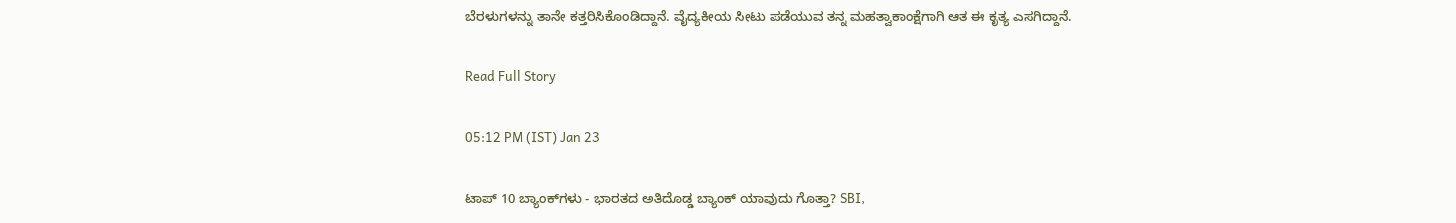ಬೆರಳುಗಳನ್ನು ತಾನೇ ಕತ್ತರಿಸಿಕೊಂಡಿದ್ದಾನೆ. ವೈದ್ಯಕೀಯ ಸೀಟು ಪಡೆಯುವ ತನ್ನ ಮಹತ್ವಾಕಾಂಕ್ಷೆಗಾಗಿ ಆತ ಈ ಕೃತ್ಯ ಎಸಗಿದ್ದಾನೆ.

Read Full Story

05:12 PM (IST) Jan 23

ಟಾಪ್ 10 ಬ್ಯಾಂಕ್‌ಗಳು - ಭಾರತದ ಅತಿದೊಡ್ಡ ಬ್ಯಾಂಕ್ ಯಾವುದು ಗೊತ್ತಾ? SBI,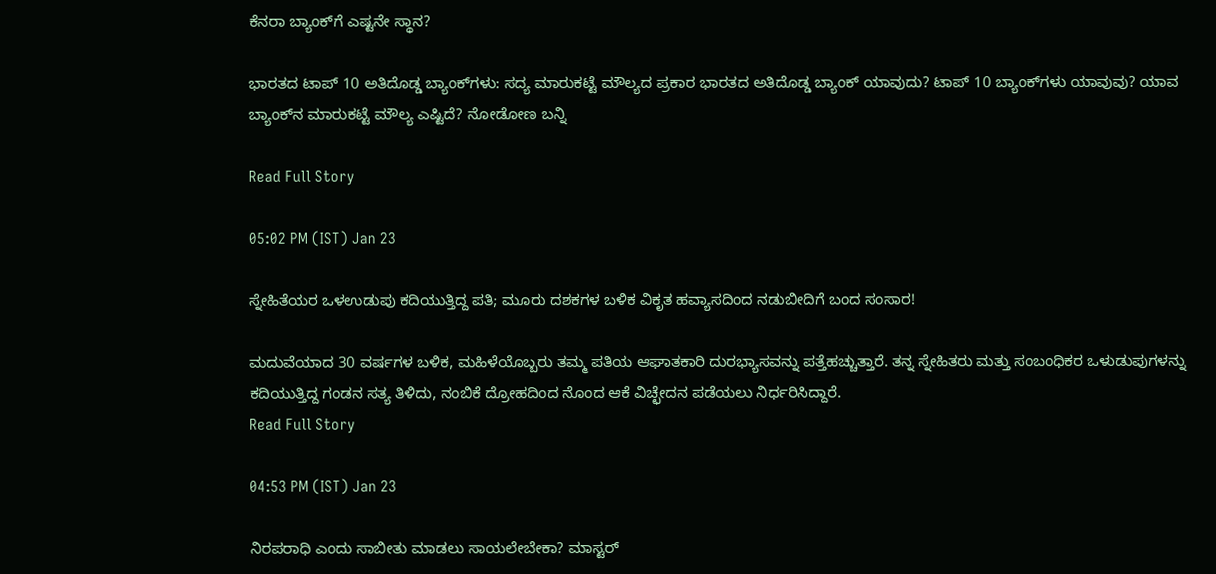ಕೆನರಾ ಬ್ಯಾಂಕ್‌ಗೆ ಎಷ್ಟನೇ ಸ್ಥಾನ?

ಭಾರತದ ಟಾಪ್ 10 ಅತಿದೊಡ್ಡ ಬ್ಯಾಂಕ್‌ಗಳು: ಸದ್ಯ ಮಾರುಕಟ್ಟೆ ಮೌಲ್ಯದ ಪ್ರಕಾರ ಭಾರತದ ಅತಿದೊಡ್ಡ ಬ್ಯಾಂಕ್ ಯಾವುದು? ಟಾಪ್ 10 ಬ್ಯಾಂಕ್‌ಗಳು ಯಾವುವು? ಯಾವ ಬ್ಯಾಂಕ್‌ನ ಮಾರುಕಟ್ಟೆ ಮೌಲ್ಯ ಎಷ್ಟಿದೆ? ನೋಡೋಣ ಬನ್ನಿ

Read Full Story

05:02 PM (IST) Jan 23

ಸ್ನೇಹಿತೆಯರ ಒಳಉಡುಪು ಕದಿಯುತ್ತಿದ್ದ ಪತಿ; ಮೂರು ದಶಕಗಳ ಬಳಿಕ ವಿಕೃತ ಹವ್ಯಾಸದಿಂದ ನಡುಬೀದಿಗೆ ಬಂದ ಸಂಸಾರ!

ಮದುವೆಯಾದ 30 ವರ್ಷಗಳ ಬಳಿಕ, ಮಹಿಳೆಯೊಬ್ಬರು ತಮ್ಮ ಪತಿಯ ಆಘಾತಕಾರಿ ದುರಭ್ಯಾಸವನ್ನು ಪತ್ತೆಹಚ್ಚುತ್ತಾರೆ. ತನ್ನ ಸ್ನೇಹಿತರು ಮತ್ತು ಸಂಬಂಧಿಕರ ಒಳುಡುಪುಗಳನ್ನು ಕದಿಯುತ್ತಿದ್ದ ಗಂಡನ ಸತ್ಯ ತಿಳಿದು, ನಂಬಿಕೆ ದ್ರೋಹದಿಂದ ನೊಂದ ಆಕೆ ವಿಚ್ಛೇದನ ಪಡೆಯಲು ನಿರ್ಧರಿಸಿದ್ದಾರೆ.
Read Full Story

04:53 PM (IST) Jan 23

ನಿರಪರಾಧಿ ಎಂದು ಸಾಬೀತು ಮಾಡಲು ಸಾಯಲೇಬೇಕಾ? ಮಾಸ್ಟರ್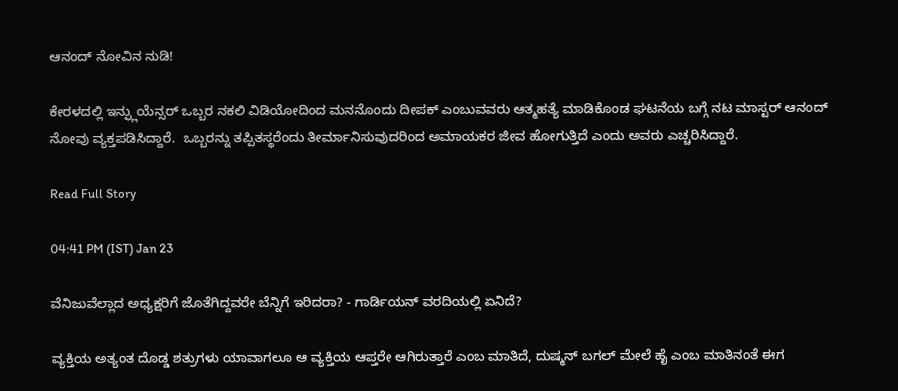ಆನಂದ್ ನೋವಿನ ನುಡಿ!

ಕೇರಳದಲ್ಲಿ ಇನ್ಫ್ಲುಯೆನ್ಸರ್ ಒಬ್ಬರ ನಕಲಿ ವಿಡಿಯೋದಿಂದ ಮನನೊಂದು ದೀಪಕ್ ಎಂಬುವವರು ಆತ್ಮಹತ್ಯೆ ಮಾಡಿಕೊಂಡ ಘಟನೆಯ ಬಗ್ಗೆ ನಟ ಮಾಸ್ಟರ್ ಆನಂದ್ ನೋವು ವ್ಯಕ್ತಪಡಿಸಿದ್ದಾರೆ.  ಒಬ್ಬರನ್ನು ತಪ್ಪಿತಸ್ಥರೆಂದು ತೀರ್ಮಾನಿಸುವುದರಿಂದ ಅಮಾಯಕರ ಜೀವ ಹೋಗುತ್ತಿದೆ ಎಂದು ಅವರು ಎಚ್ಚರಿಸಿದ್ದಾರೆ.

Read Full Story

04:41 PM (IST) Jan 23

ವೆನಿಜುವೆಲ್ಲಾದ ಅಧ್ಯಕ್ಷರಿಗೆ ಜೊತೆಗಿದ್ದವರೇ ಬೆನ್ನಿಗೆ ಇರಿದರಾ? - ಗಾರ್ಡಿಯನ್ ವರದಿಯಲ್ಲಿ ಏನಿದೆ?

ವ್ಯಕ್ತಿಯ ಅತ್ಯಂತ ದೊಡ್ಡ ಶತ್ರುಗಳು ಯಾವಾಗಲೂ ಆ ವ್ಯಕ್ತಿಯ ಆಪ್ತರೇ ಆಗಿರುತ್ತಾರೆ ಎಂಬ ಮಾತಿದೆ, ದುಷ್ಮನ್ ಬಗಲ್‌ ಮೇಲೆ ಹೈ ಎಂಬ ಮಾತಿನಂತೆ ಈಗ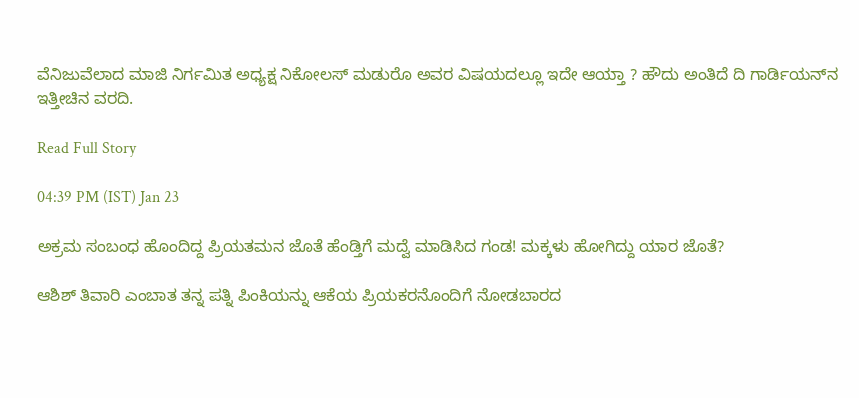ವೆನಿಜುವೆಲಾದ ಮಾಜಿ ನಿರ್ಗಮಿತ ಅಧ್ಯಕ್ಷ ನಿಕೋಲಸ್ ಮಡುರೊ ಅವರ ವಿಷಯದಲ್ಲೂ ಇದೇ ಆಯ್ತಾ ? ಹೌದು ಅಂತಿದೆ ದಿ ಗಾರ್ಡಿಯನ್‌ನ ಇತ್ತೀಚಿನ ವರದಿ.

Read Full Story

04:39 PM (IST) Jan 23

ಅಕ್ರಮ ಸಂಬಂಧ ಹೊಂದಿದ್ದ ಪ್ರಿಯತಮನ ಜೊತೆ ಹೆಂಡ್ತಿಗೆ ಮದ್ವೆ ಮಾಡಿಸಿದ ಗಂಡ! ಮಕ್ಕಳು ಹೋಗಿದ್ದು ಯಾರ ಜೊತೆ?

ಆಶಿಶ್ ತಿವಾರಿ ಎಂಬಾತ ತನ್ನ ಪತ್ನಿ ಪಿಂಕಿಯನ್ನು ಆಕೆಯ ಪ್ರಿಯಕರನೊಂದಿಗೆ ನೋಡಬಾರದ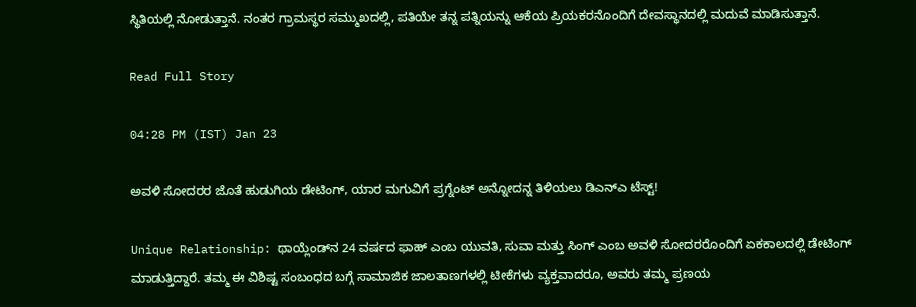ಸ್ಥಿತಿಯಲ್ಲಿ ನೋಡುತ್ತಾನೆ. ನಂತರ ಗ್ರಾಮಸ್ಥರ ಸಮ್ಮುಖದಲ್ಲಿ, ಪತಿಯೇ ತನ್ನ ಪತ್ನಿಯನ್ನು ಆಕೆಯ ಪ್ರಿಯಕರನೊಂದಿಗೆ ದೇವಸ್ಥಾನದಲ್ಲಿ ಮದುವೆ ಮಾಡಿಸುತ್ತಾನೆ.

Read Full Story

04:28 PM (IST) Jan 23

ಅವಳಿ ಸೋದರರ ಜೊತೆ ಹುಡುಗಿಯ ಡೇಟಿಂಗ್‌, ಯಾರ ಮಗುವಿಗೆ ಪ್ರಗ್ನೆಂಟ್‌ ಅನ್ನೋದನ್ನ ತಿಳಿಯಲು ಡಿಎನ್‌ಎ ಟೆಸ್ಟ್‌!

Unique Relationship: ಥಾಯ್ಲೆಂಡ್‌ನ 24 ವರ್ಷದ ಫಾಹ್ ಎಂಬ ಯುವತಿ, ಸುವಾ ಮತ್ತು ಸಿಂಗ್ ಎಂಬ ಅವಳಿ ಸೋದರರೊಂದಿಗೆ ಏಕಕಾಲದಲ್ಲಿ ಡೇಟಿಂಗ್ ಮಾಡುತ್ತಿದ್ದಾರೆ. ತಮ್ಮ ಈ ವಿಶಿಷ್ಟ ಸಂಬಂಧದ ಬಗ್ಗೆ ಸಾಮಾಜಿಕ ಜಾಲತಾಣಗಳಲ್ಲಿ ಟೀಕೆಗಳು ವ್ಯಕ್ತವಾದರೂ, ಅವರು ತಮ್ಮ ಪ್ರಣಯ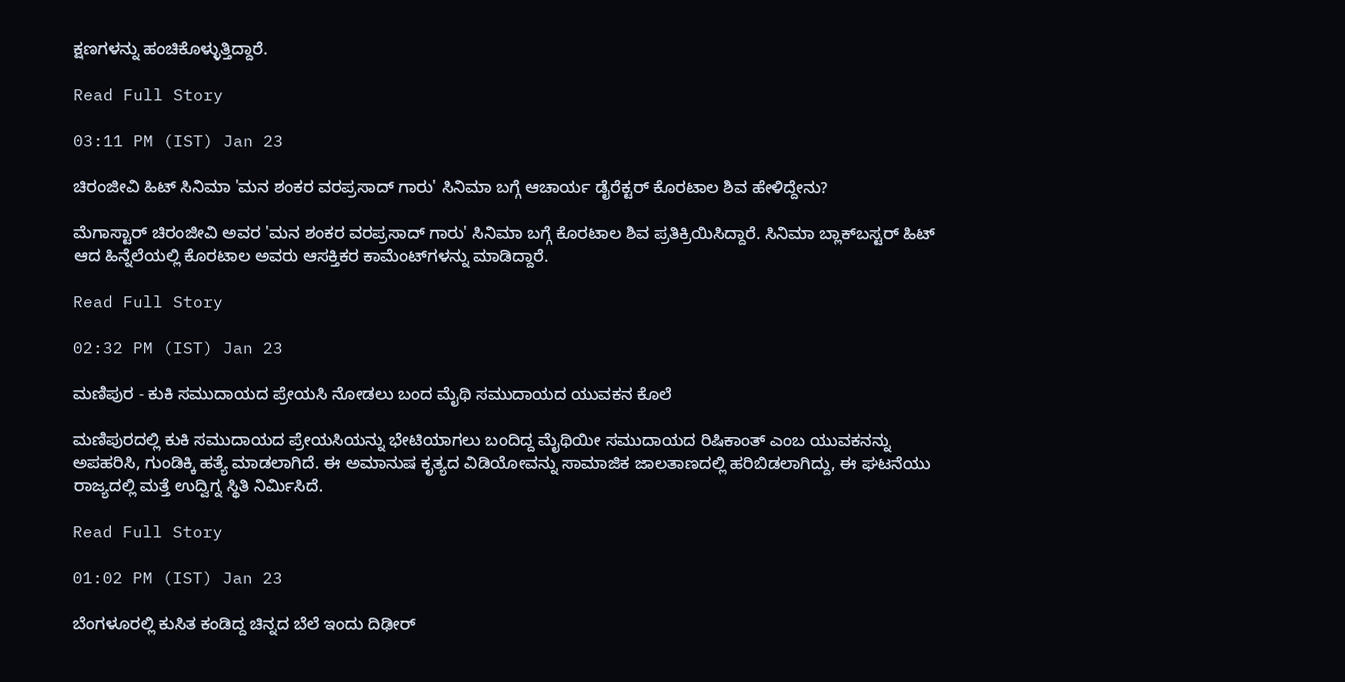ಕ್ಷಣಗಳನ್ನು ಹಂಚಿಕೊಳ್ಳುತ್ತಿದ್ದಾರೆ.

Read Full Story

03:11 PM (IST) Jan 23

ಚಿರಂಜೀವಿ ಹಿಟ್ ಸಿನಿಮಾ 'ಮನ ಶಂಕರ ವರಪ್ರಸಾದ್ ಗಾರು' ಸಿನಿಮಾ ಬಗ್ಗೆ ಆಚಾರ್ಯ ಡೈರೆಕ್ಟರ್ ಕೊರಟಾಲ ಶಿವ ಹೇಳಿದ್ದೇನು?

ಮೆಗಾಸ್ಟಾರ್ ಚಿರಂಜೀವಿ ಅವರ 'ಮನ ಶಂಕರ ವರಪ್ರಸಾದ್ ಗಾರು' ಸಿನಿಮಾ ಬಗ್ಗೆ ಕೊರಟಾಲ ಶಿವ ಪ್ರತಿಕ್ರಿಯಿಸಿದ್ದಾರೆ. ಸಿನಿಮಾ ಬ್ಲಾಕ್‌ಬಸ್ಟರ್ ಹಿಟ್ ಆದ ಹಿನ್ನೆಲೆಯಲ್ಲಿ ಕೊರಟಾಲ ಅವರು ಆಸಕ್ತಿಕರ ಕಾಮೆಂಟ್‌ಗಳನ್ನು ಮಾಡಿದ್ದಾರೆ.

Read Full Story

02:32 PM (IST) Jan 23

ಮಣಿಪುರ - ಕುಕಿ ಸಮುದಾಯದ ಪ್ರೇಯಸಿ ನೋಡಲು ಬಂದ ಮೈಥಿ ಸಮುದಾಯದ ಯುವಕನ ಕೊಲೆ

ಮಣಿಪುರದಲ್ಲಿ ಕುಕಿ ಸಮುದಾಯದ ಪ್ರೇಯಸಿಯನ್ನು ಭೇಟಿಯಾಗಲು ಬಂದಿದ್ದ ಮೈಥಿಯೀ ಸಮುದಾಯದ ರಿಷಿಕಾಂತ್ ಎಂಬ ಯುವಕನನ್ನು ಅಪಹರಿಸಿ, ಗುಂಡಿಕ್ಕಿ ಹತ್ಯೆ ಮಾಡಲಾಗಿದೆ. ಈ ಅಮಾನುಷ ಕೃತ್ಯದ ವಿಡಿಯೋವನ್ನು ಸಾಮಾಜಿಕ ಜಾಲತಾಣದಲ್ಲಿ ಹರಿಬಿಡಲಾಗಿದ್ದು, ಈ ಘಟನೆಯು ರಾಜ್ಯದಲ್ಲಿ ಮತ್ತೆ ಉದ್ವಿಗ್ನ ಸ್ಥಿತಿ ನಿರ್ಮಿಸಿದೆ.

Read Full Story

01:02 PM (IST) Jan 23

ಬೆಂಗಳೂರಲ್ಲಿ ಕುಸಿತ ಕಂಡಿದ್ದ ಚಿನ್ನದ ಬೆಲೆ ಇಂದು ದಿಢೀರ್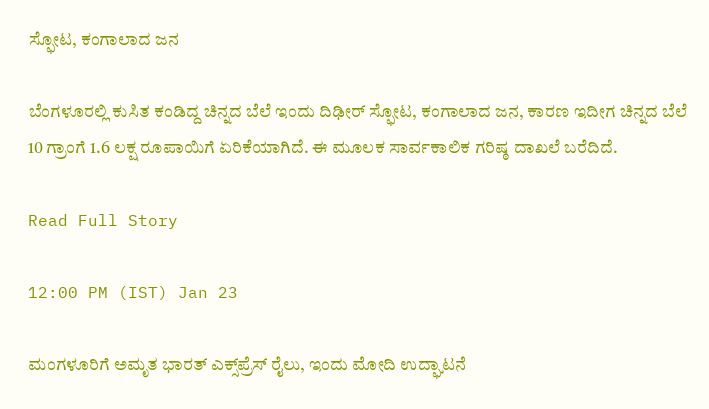ಸ್ಫೋಟ, ಕಂಗಾಲಾದ ಜನ

ಬೆಂಗಳೂರಲ್ಲಿ ಕುಸಿತ ಕಂಡಿದ್ದ ಚಿನ್ನದ ಬೆಲೆ ಇಂದು ದಿಢೀರ್ ಸ್ಫೋಟ, ಕಂಗಾಲಾದ ಜನ, ಕಾರಣ ಇದೀಗ ಚಿನ್ನದ ಬೆಲೆ 10 ಗ್ರಾಂಗೆ 1.6 ಲಕ್ಷ ರೂಪಾಯಿಗೆ ಏರಿಕೆಯಾಗಿದೆ. ಈ ಮೂಲಕ ಸಾರ್ವಕಾಲಿಕ ಗರಿಷ್ಠ ದಾಖಲೆ ಬರೆದಿದೆ.

Read Full Story

12:00 PM (IST) Jan 23

ಮಂಗಳೂರಿಗೆ ಅಮೃತ ಭಾರತ್ ಎಕ್ಸ್‌ಪ್ರೆಸ್ ರೈಲು, ಇಂದು ಮೋದಿ ಉದ್ಘಾಟನೆ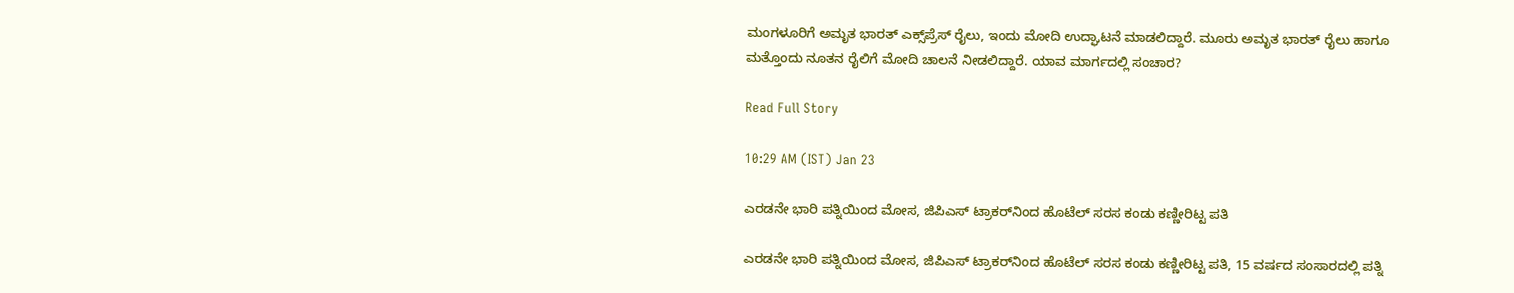ಮಂಗಳೂರಿಗೆ ಅಮೃತ ಭಾರತ್ ಎಕ್ಸ್‌ಪ್ರೆಸ್ ರೈಲು, ಇಂದು ಮೋದಿ ಉದ್ಘಾಟನೆ ಮಾಡಲಿದ್ದಾರೆ. ಮೂರು ಅಮೃತ ಭಾರತ್ ರೈಲು ಹಾಗೂ ಮತ್ತೊಂದು ನೂತನ ರೈಲಿಗೆ ಮೋದಿ ಚಾಲನೆ ನೀಡಲಿದ್ದಾರೆ. ಯಾವ ಮಾರ್ಗದಲ್ಲಿ ಸಂಚಾರ?

Read Full Story

10:29 AM (IST) Jan 23

ಎರಡನೇ ಭಾರಿ ಪತ್ನಿಯಿಂದ ಮೋಸ, ಜಿಪಿಎಸ್ ಟ್ರಾಕರ್‌ನಿಂದ ಹೊಟೆಲ್ ಸರಸ ಕಂಡು ಕಣ್ಣೀರಿಟ್ಟ ಪತಿ

ಎರಡನೇ ಭಾರಿ ಪತ್ನಿಯಿಂದ ಮೋಸ, ಜಿಪಿಎಸ್ ಟ್ರಾಕರ್‌ನಿಂದ ಹೊಟೆಲ್ ಸರಸ ಕಂಡು ಕಣ್ಣೀರಿಟ್ಟ ಪತಿ, 15 ವರ್ಷದ ಸಂಸಾರದಲ್ಲಿ ಪತ್ನಿ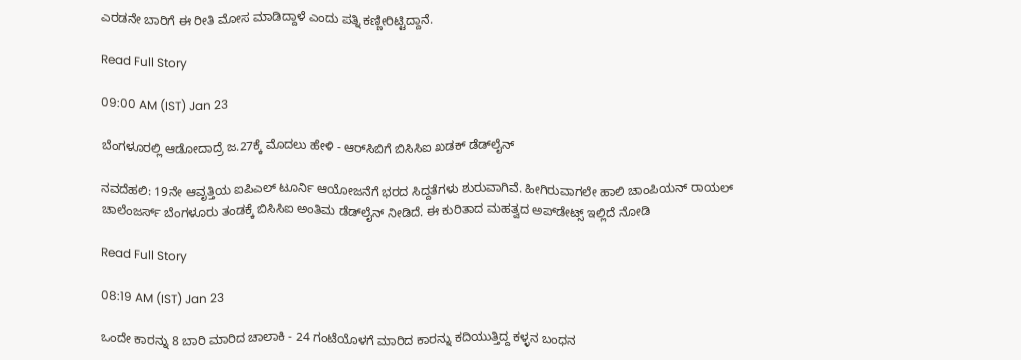ಎರಡನೇ ಬಾರಿಗೆ ಈ ರೀತಿ ಮೋಸ ಮಾಡಿದ್ದಾಳೆ ಎಂದು ಪತ್ನಿ ಕಣ್ಣೀರಿಟ್ಟಿದ್ದಾನೆ.

Read Full Story

09:00 AM (IST) Jan 23

ಬೆಂಗಳೂರಲ್ಲಿ ಆಡೋದಾದ್ರೆ ಜ.27ಕ್ಕೆ ಮೊದಲು ಹೇಳಿ - ಆರ್‌ಸಿಬಿಗೆ ಬಿಸಿಸಿಐ ಖಡಕ್ ಡೆಡ್‌ಲೈನ್

ನವದೆಹಲಿ: 19ನೇ ಆವೃತ್ತಿಯ ಐಪಿಎಲ್ ಟೂರ್ನಿ ಆಯೋಜನೆಗೆ ಭರದ ಸಿದ್ದತೆಗಳು ಶುರುವಾಗಿವೆ. ಹೀಗಿರುವಾಗಲೇ ಹಾಲಿ ಚಾಂಪಿಯನ್‌ ರಾಯಲ್ ಚಾಲೆಂಜರ್ಸ್ ಬೆಂಗಳೂರು ತಂಡಕ್ಕೆ ಬಿಸಿಸಿಐ ಅಂತಿಮ ಡೆಡ್‌ಲೈನ್ ನೀಡಿದೆ. ಈ ಕುರಿತಾದ ಮಹತ್ವದ ಅಪ್‌ಡೇಟ್ಸ್ ಇಲ್ಲಿದೆ ನೋಡಿ

Read Full Story

08:19 AM (IST) Jan 23

ಒಂದೇ ಕಾರನ್ನು 8 ಬಾರಿ ಮಾರಿದ ಚಾಲಾಕಿ - 24 ಗಂಟೆಯೊಳಗೆ ಮಾರಿದ ಕಾರನ್ನು ಕದಿಯುತ್ತಿದ್ದ ಕಳ್ಳನ ಬಂಧನ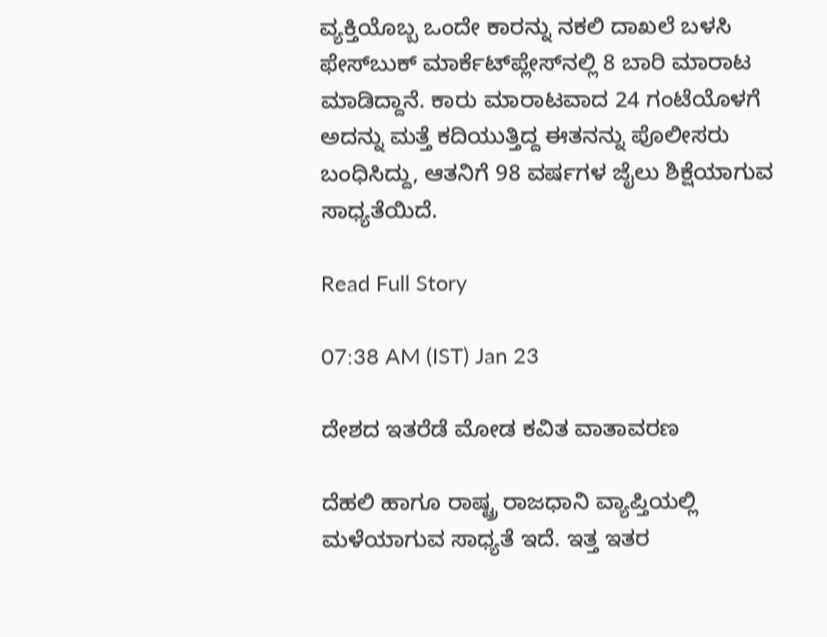ವ್ಯಕ್ತಿಯೊಬ್ಬ ಒಂದೇ ಕಾರನ್ನು ನಕಲಿ ದಾಖಲೆ ಬಳಸಿ ಫೇಸ್‌ಬುಕ್ ಮಾರ್ಕೆಟ್‌ಪ್ಲೇಸ್‌ನಲ್ಲಿ 8 ಬಾರಿ ಮಾರಾಟ ಮಾಡಿದ್ದಾನೆ. ಕಾರು ಮಾರಾಟವಾದ 24 ಗಂಟೆಯೊಳಗೆ ಅದನ್ನು ಮತ್ತೆ ಕದಿಯುತ್ತಿದ್ದ ಈತನನ್ನು ಪೊಲೀಸರು ಬಂಧಿಸಿದ್ದು, ಆತನಿಗೆ 98 ವರ್ಷಗಳ ಜೈಲು ಶಿಕ್ಷೆಯಾಗುವ ಸಾಧ್ಯತೆಯಿದೆ.

Read Full Story

07:38 AM (IST) Jan 23

ದೇಶದ ಇತರೆಡೆ ಮೋಡ ಕವಿತ ವಾತಾವರಣ

ದೆಹಲಿ ಹಾಗೂ ರಾಷ್ಟ್ರ ರಾಜಧಾನಿ ವ್ಯಾಪ್ತಿಯಲ್ಲಿ ಮಳೆಯಾಗುವ ಸಾಧ್ಯತೆ ಇದೆ. ಇತ್ತ ಇತರ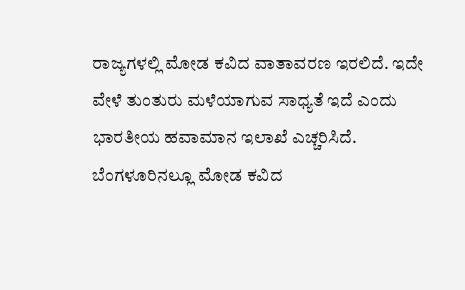ರಾಜ್ಯಗಳಲ್ಲಿ ಮೋಡ ಕವಿದ ವಾತಾವರಣ ಇರಲಿದೆ. ಇದೇ ವೇಳೆ ತುಂತುರು ಮಳೆಯಾಗುವ ಸಾಧ್ಯತೆ ಇದೆ ಎಂದು ಭಾರತೀಯ ಹವಾಮಾನ ಇಲಾಖೆ ಎಚ್ಚರಿಸಿದೆ. ಬೆಂಗಳೂರಿನಲ್ಲೂ ಮೋಡ ಕವಿದ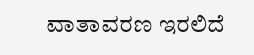ವಾತಾವರಣ ಇರಲಿದೆ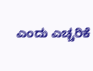ಎಂದು ಎಚ್ಚರಿಕೆ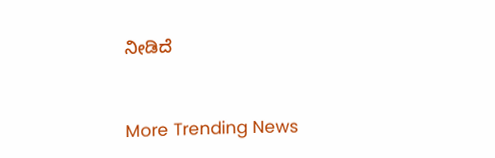ನೀಡಿದೆ


More Trending News